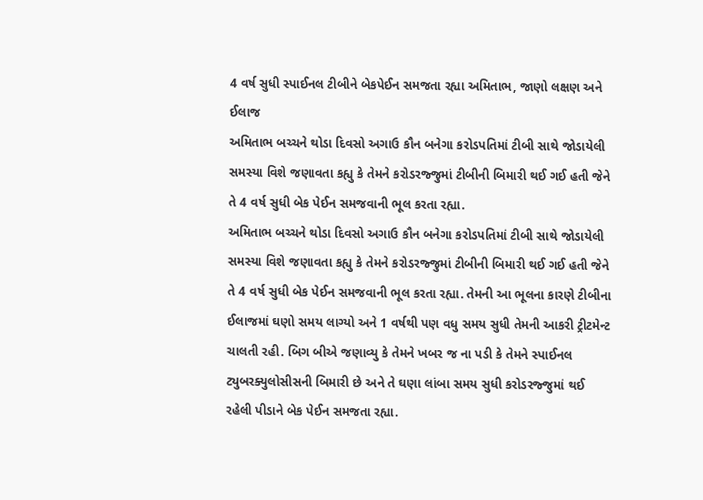4 વર્ષ સુધી સ્પાઈનલ ટીબીને બેકપેઈન સમજતા રહ્યા અમિતાભ, જાણો લક્ષણ અને ઈલાજ
અમિતાભ બચ્ચને થોડા દિવસો અગાઉ કૌન બનેગા કરોડપતિમાં ટીબી સાથે જોડાયેલી સમસ્યા વિશે જણાવતા કહ્યુ કે તેમને કરોડરજ્જુમાં ટીબીની બિમારી થઈ ગઈ હતી જેને તે 4 વર્ષ સુધી બેક પેઈન સમજવાની ભૂલ કરતા રહ્યા.
અમિતાભ બચ્ચને થોડા દિવસો અગાઉ કૌન બનેગા કરોડપતિમાં ટીબી સાથે જોડાયેલી સમસ્યા વિશે જણાવતા કહ્યુ કે તેમને કરોડરજ્જુમાં ટીબીની બિમારી થઈ ગઈ હતી જેને તે 4 વર્ષ સુધી બેક પેઈન સમજવાની ભૂલ કરતા રહ્યા. તેમની આ ભૂલના કારણે ટીબીના ઈલાજમાં ઘણો સમય લાગ્યો અને 1 વર્ષથી પણ વધુ સમય સુધી તેમની આકરી ટ્રીટમેન્ટ ચાલતી રહી. બિગ બીએ જણાવ્યુ કે તેમને ખબર જ ના પડી કે તેમને સ્પાઈનલ ટ્યુબરક્યુલોસીસની બિમારી છે અને તે ઘણા લાંબા સમય સુધી કરોડરજ્જુમાં થઈ રહેલી પીડાને બેક પેઈન સમજતા રહ્યા.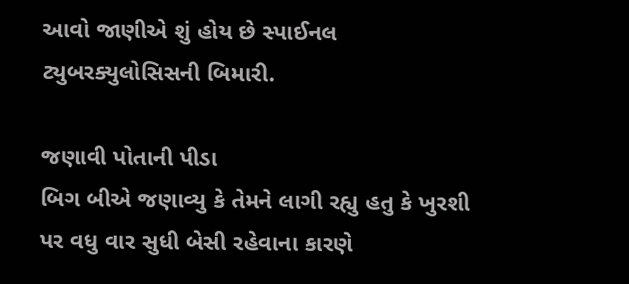આવો જાણીએ શું હોય છે સ્પાઈનલ ટ્યુબરક્યુલોસિસની બિમારી.

જણાવી પોતાની પીડા
બિગ બીએ જણાવ્યુ કે તેમને લાગી રહ્યુ હતુ કે ખુરશી પર વધુ વાર સુધી બેસી રહેવાના કારણે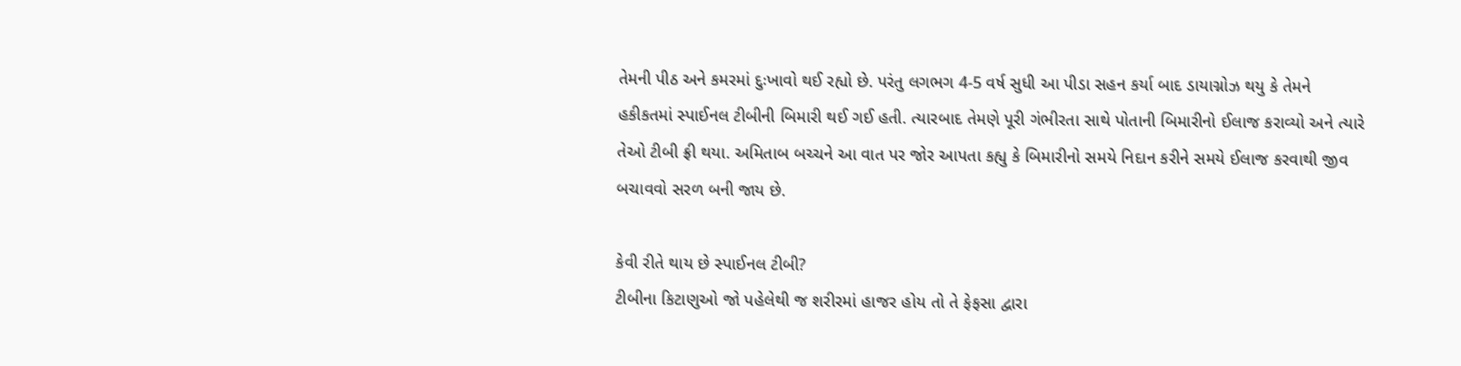તેમની પીઠ અને કમરમાં દુઃખાવો થઈ રહ્યો છે. પરંતુ લગભગ 4-5 વર્ષ સુધી આ પીડા સહન કર્યા બાદ ડાયાગ્નોઝ થયુ કે તેમને હકીકતમાં સ્પાઈનલ ટીબીની બિમારી થઈ ગઈ હતી. ત્યારબાદ તેમણે પૂરી ગંભીરતા સાથે પોતાની બિમારીનો ઈલાજ કરાવ્યો અને ત્યારે તેઓ ટીબી ફ્રી થયા. અમિતાબ બચ્ચને આ વાત પર જોર આપતા કહ્યુ કે બિમારીનો સમયે નિદાન કરીને સમયે ઈલાજ કરવાથી જીવ બચાવવો સરળ બની જાય છે.

કેવી રીતે થાય છે સ્પાઈનલ ટીબી?
ટીબીના કિટાણુઓ જો પહેલેથી જ શરીરમાં હાજર હોય તો તે ફેફસા દ્વારા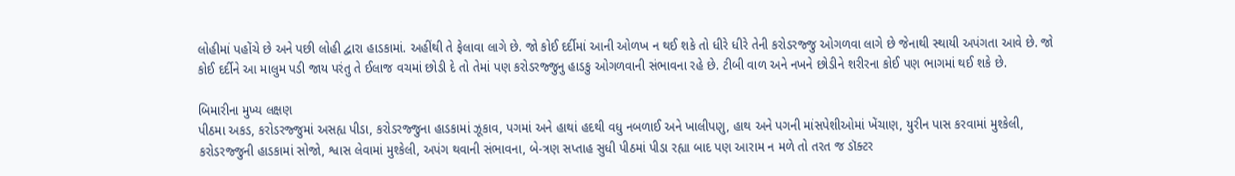લોહીમાં પહોંચે છે અને પછી લોહી દ્વારા હાડકામાં. અહીંથી તે ફેલાવા લાગે છે. જો કોઈ દર્દીમાં આની ઓળખ ન થઈ શકે તો ધીરે ધીરે તેની કરોડરજ્જુ ઓગળવા લાગે છે જેનાથી સ્થાયી અપંગતા આવે છે. જો કોઈ દર્દીને આ માલુમ પડી જાય પરંતુ તે ઈલાજ વચમાં છોડી દે તો તેમાં પણ કરોડરજ્જુનુ હાડકુ ઓગળવાની સંભાવના રહે છે. ટીબી વાળ અને નખને છોડીને શરીરના કોઈ પણ ભાગમાં થઈ શકે છે.

બિમારીના મુખ્ય લક્ષણ
પીઠમા અકડ, કરોડરજ્જુમાં અસહ્ય પીડા, કરોડરજ્જુના હાડકામાં ઝૂકાવ, પગમાં અને હાથાં હદથી વધુ નબળાઈ અને ખાલીપણુ, હાથ અને પગની માંસપેશીઓમાં ખેંચાણ, યુરીન પાસ કરવામાં મુશ્કેલી, કરોડરજ્જુની હાડકામાં સોજો, શ્વાસ લેવામાં મુશ્કેલી, અપંગ થવાની સંભાવના, બે-ત્રણ સપ્તાહ સુધી પીઠમાં પીડા રહ્યા બાદ પણ આરામ ન મળે તો તરત જ ડૉક્ટર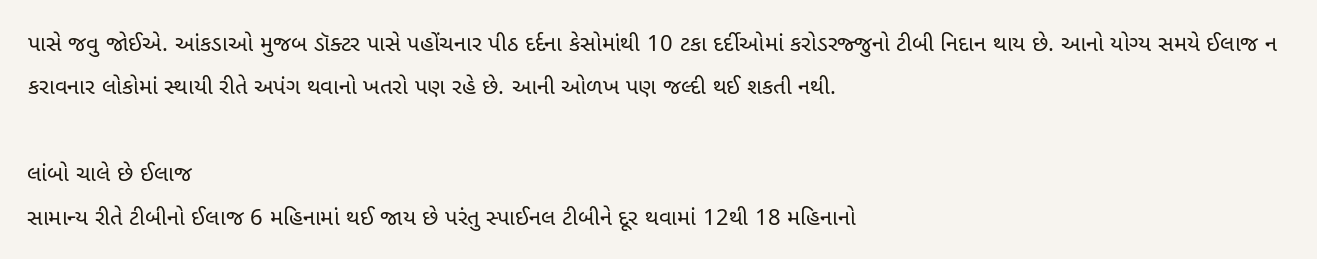પાસે જવુ જોઈએ. આંકડાઓ મુજબ ડૉક્ટર પાસે પહોંચનાર પીઠ દર્દના કેસોમાંથી 10 ટકા દર્દીઓમાં કરોડરજ્જુનો ટીબી નિદાન થાય છે. આનો યોગ્ય સમયે ઈલાજ ન કરાવનાર લોકોમાં સ્થાયી રીતે અપંગ થવાનો ખતરો પણ રહે છે. આની ઓળખ પણ જલ્દી થઈ શકતી નથી.

લાંબો ચાલે છે ઈલાજ
સામાન્ય રીતે ટીબીનો ઈલાજ 6 મહિનામાં થઈ જાય છે પરંતુ સ્પાઈનલ ટીબીને દૂર થવામાં 12થી 18 મહિનાનો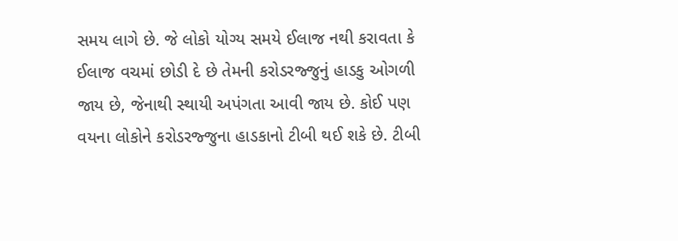સમય લાગે છે. જે લોકો યોગ્ય સમયે ઈલાજ નથી કરાવતા કે ઈલાજ વચમાં છોડી દે છે તેમની કરોડરજ્જુનું હાડકુ ઓગળી જાય છે, જેનાથી સ્થાયી અપંગતા આવી જાય છે. કોઈ પણ વયના લોકોને કરોડરજ્જુના હાડકાનો ટીબી થઈ શકે છે. ટીબી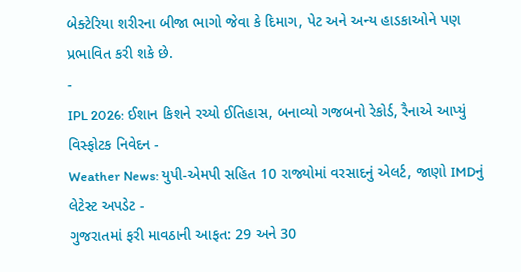બેક્ટેરિયા શરીરના બીજા ભાગો જેવા કે દિમાગ, પેટ અને અન્ય હાડકાઓને પણ પ્રભાવિત કરી શકે છે.
-
IPL 2026: ઈશાન કિશને રચ્યો ઈતિહાસ, બનાવ્યો ગજબનો રેકોર્ડ, રૈનાએ આપ્યું વિસ્ફોટક નિવેદન -
Weather News: યુપી-એમપી સહિત 10 રાજ્યોમાં વરસાદનું એલર્ટ, જાણો IMDનું લેટેસ્ટ અપડેટ -
ગુજરાતમાં ફરી માવઠાની આફત: 29 અને 30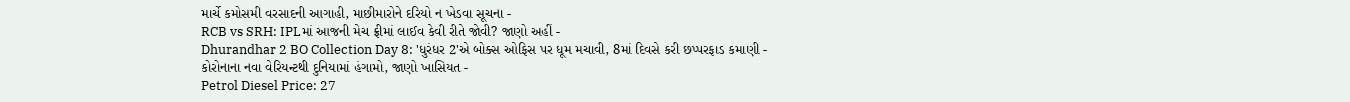માર્ચે કમોસમી વરસાદની આગાહી, માછીમારોને દરિયો ન ખેડવા સૂચના -
RCB vs SRH: IPLમાં આજની મેચ ફ્રીમાં લાઈવ કેવી રીતે જોવી? જાણો અહીં -
Dhurandhar 2 BO Collection Day 8: 'ધુરંધર 2'એ બોક્સ ઓફિસ પર ધૂમ મચાવી, 8માં દિવસે કરી છપ્પરફાડ કમાણી -
કોરોનાના નવા વેરિયન્ટથી દુનિયામાં હંગામો, જાણો ખાસિયત -
Petrol Diesel Price: 27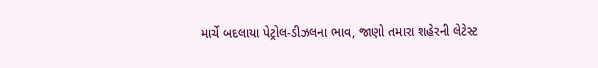માર્ચે બદલાયા પેટ્રોલ-ડીઝલના ભાવ, જાણો તમારા શહેરની લેટેસ્ટ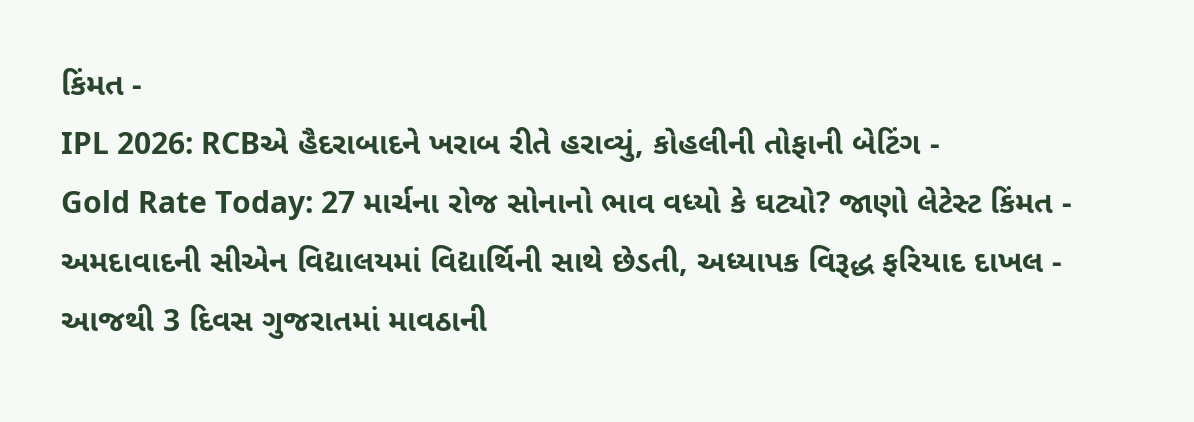કિંમત -
IPL 2026: RCBએ હૈદરાબાદને ખરાબ રીતે હરાવ્યું, કોહલીની તોફાની બેટિંગ -
Gold Rate Today: 27 માર્ચના રોજ સોનાનો ભાવ વધ્યો કે ઘટ્યો? જાણો લેટેસ્ટ કિંમત -
અમદાવાદની સીએન વિદ્યાલયમાં વિદ્યાર્થિની સાથે છેડતી, અધ્યાપક વિરૂદ્ધ ફરિયાદ દાખલ -
આજથી 3 દિવસ ગુજરાતમાં માવઠાની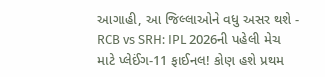આગાહી, આ જિલ્લાઓને વધુ અસર થશે -
RCB vs SRH: IPL 2026ની પહેલી મેચ માટે પ્લેઈંગ-11 ફાઈનલ! કોણ હશે પ્રથમ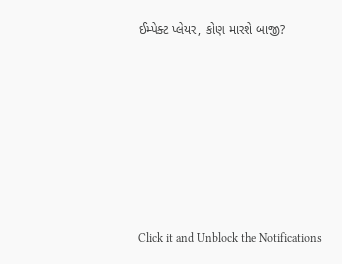ઈમ્પેક્ટ પ્લેયર, કોણ મારશે બાજી?








Click it and Unblock the Notifications